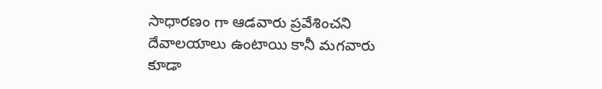సాధారణం గా ఆడవారు ప్రవేశించని దేవాలయాలు ఉంటాయి కానీ మగవారు కూడా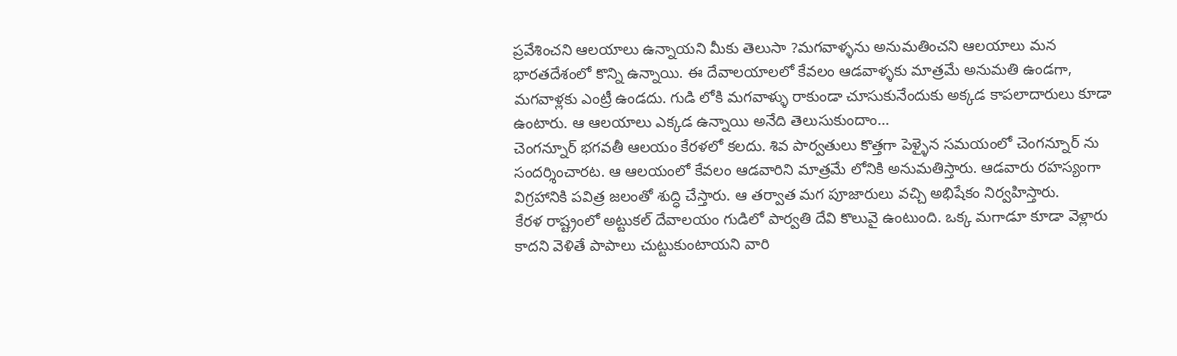ప్రవేశించని ఆలయాలు ఉన్నాయని మీకు తెలుసా ?మగవాళ్ళను అనుమతించని ఆలయాలు మన భారతదేశంలో కొన్ని ఉన్నాయి. ఈ దేవాలయాలలో కేవలం ఆడవాళ్ళకు మాత్రమే అనుమతి ఉండగా, మగవాళ్లకు ఎంట్రీ ఉండదు. గుడి లోకి మగవాళ్ళు రాకుండా చూసుకునేందుకు అక్కడ కాపలాదారులు కూడా ఉంటారు. ఆ ఆలయాలు ఎక్కడ ఉన్నాయి అనేది తెలుసుకుందాం…
చెంగన్నూర్ భగవతీ ఆలయం కేరళలో కలదు. శివ పార్వతులు కొత్తగా పెళ్ళైన సమయంలో చెంగన్నూర్ ను సందర్శించారట. ఆ ఆలయంలో కేవలం ఆడవారిని మాత్రమే లోనికి అనుమతిస్తారు. ఆడవారు రహస్యంగా విగ్రహానికి పవిత్ర జలంతో శుద్ధి చేస్తారు. ఆ తర్వాత మగ పూజారులు వచ్చి అభిషేకం నిర్వహిస్తారు.
కేరళ రాష్ట్రంలో అట్టుకల్ దేవాలయం గుడిలో పార్వతి దేవి కొలువై ఉంటుంది. ఒక్క మగాడూ కూడా వెళ్లారు కాదని వెళితే పాపాలు చుట్టుకుంటాయని వారి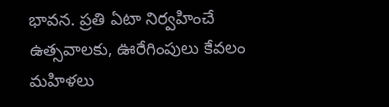భావన. ప్రతి ఏటా నిర్వహించే ఉత్సవాలకు, ఊరేగింపులు కేవలం మహిళలు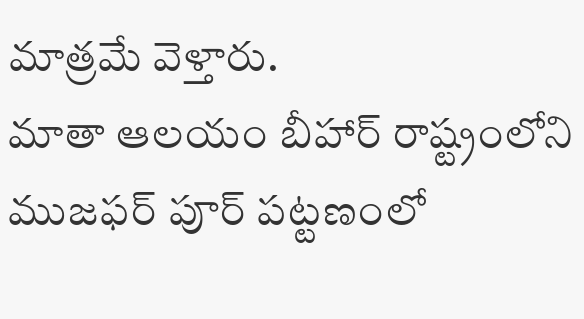మాత్రమే వెళ్తారు.
మాతా ఆలయం బీహార్ రాష్ట్రంలోని ముజఫర్ పూర్ పట్టణంలో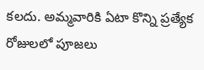కలదు. అమ్మవారికి ఏటా కొన్ని ప్రత్యేక రోజులలో పూజలు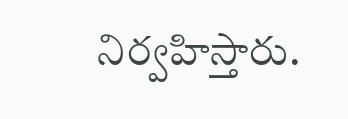నిర్వహిస్తారు.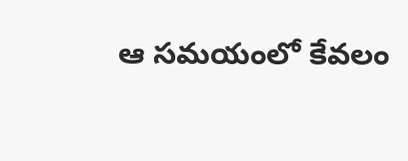ఆ సమయంలో కేవలం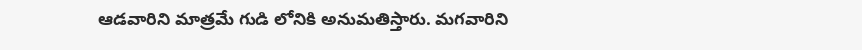ఆడవారిని మాత్రమే గుడి లోనికి అనుమతిస్తారు. మగవారిని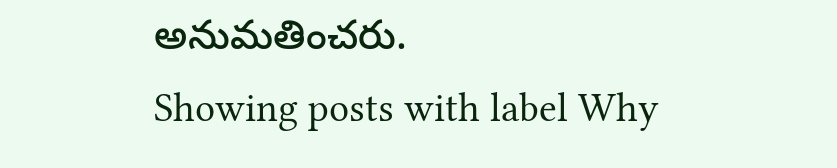అనుమతించరు.
Showing posts with label Why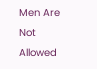Men Are Not Allowed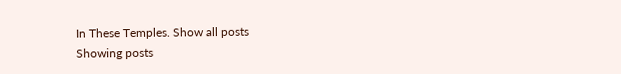In These Temples. Show all posts
Showing posts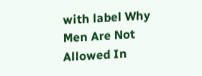with label Why Men Are Not Allowed In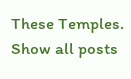These Temples. Show all posts